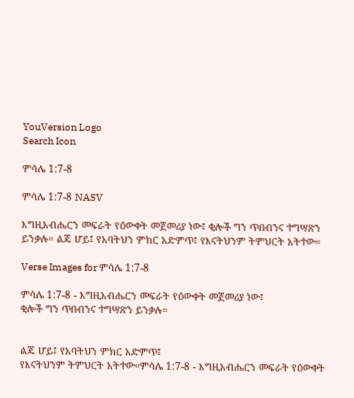YouVersion Logo
Search Icon

ምሳሌ 1:7-8

ምሳሌ 1:7-8 NASV

እግዚአብሔርን መፍራት የዕውቀት መጀመሪያ ነው፤ ቂሎች ግን ጥበብንና ተግሣጽን ይንቃሉ። ልጄ ሆይ፤ የአባትህን ምክር አድምጥ፤ የእናትህንም ትምህርት አትተው።

Verse Images for ምሳሌ 1:7-8

ምሳሌ 1:7-8 - እግዚአብሔርን መፍራት የዕውቀት መጀመሪያ ነው፤
ቂሎች ግን ጥበብንና ተግሣጽን ይንቃሉ።


ልጄ ሆይ፤ የአባትህን ምክር አድምጥ፤
የእናትህንም ትምህርት አትተው።ምሳሌ 1:7-8 - እግዚአብሔርን መፍራት የዕውቀት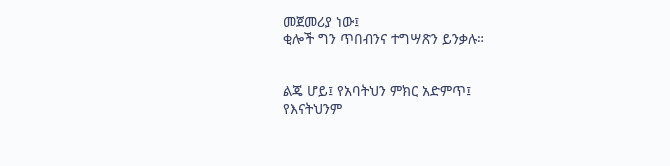መጀመሪያ ነው፤
ቂሎች ግን ጥበብንና ተግሣጽን ይንቃሉ።


ልጄ ሆይ፤ የአባትህን ምክር አድምጥ፤
የእናትህንም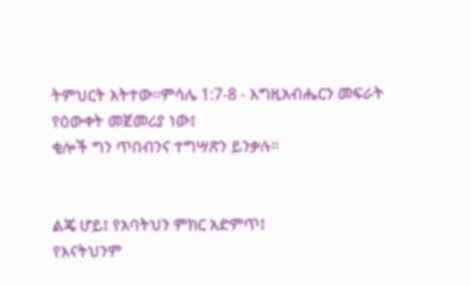ትምህርት አትተው።ምሳሌ 1:7-8 - እግዚአብሔርን መፍራት የዕውቀት መጀመሪያ ነው፤
ቂሎች ግን ጥበብንና ተግሣጽን ይንቃሉ።


ልጄ ሆይ፤ የአባትህን ምክር አድምጥ፤
የእናትህንም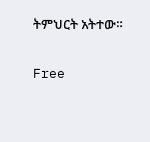ትምህርት አትተው።

Free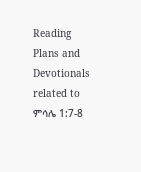Reading Plans and Devotionals related to ምሳሌ 1:7-8